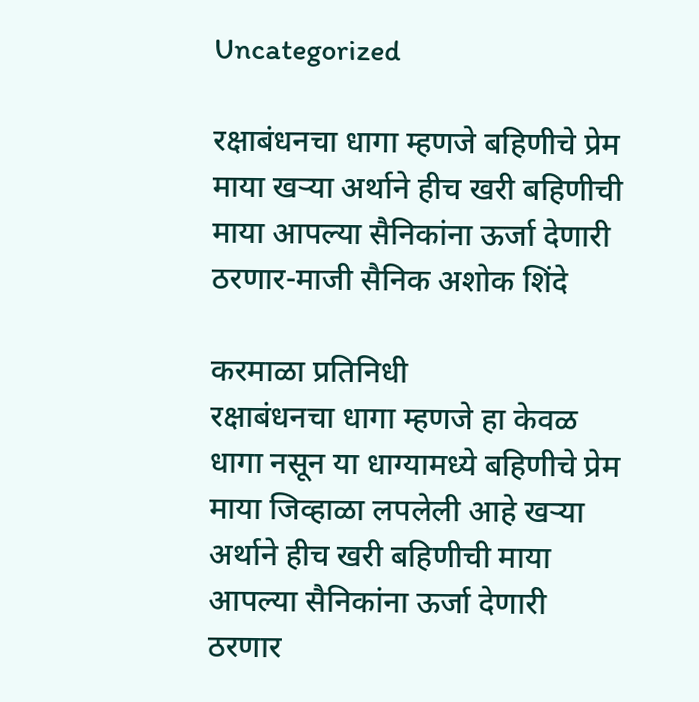Uncategorized

रक्षाबंधनचा धागा म्हणजे बहिणीचे प्रेम माया खऱ्या अर्थाने हीच खरी बहिणीची माया आपल्या सैनिकांना ऊर्जा देणारी ठरणार-माजी सैनिक अशोक शिंदे

करमाळा प्रतिनिधी
रक्षाबंधनचा धागा म्हणजे हा केवळ धागा नसून या धाग्यामध्ये बहिणीचे प्रेम माया जिव्हाळा लपलेली आहे खऱ्या अर्थाने हीच खरी बहिणीची माया आपल्या सैनिकांना ऊर्जा देणारी ठरणार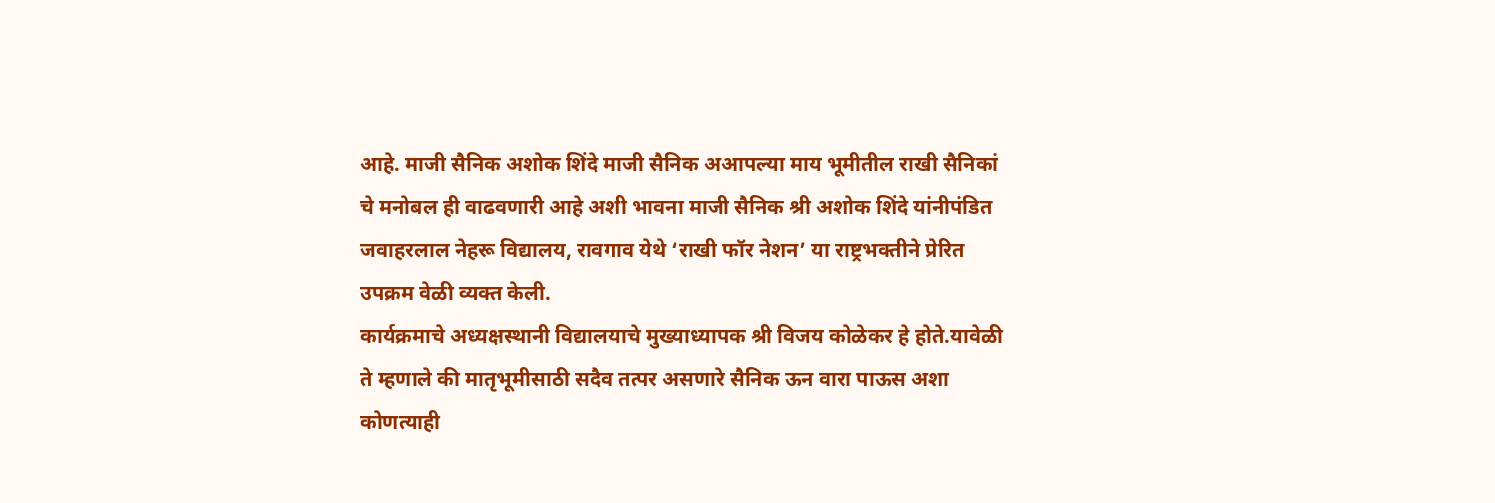आहे. माजी सैनिक अशोक शिंदे माजी सैनिक अआपल्या माय भूमीतील राखी सैनिकां चे मनोबल ही वाढवणारी आहे अशी भावना माजी सैनिक श्री अशोक शिंदे यांनीपंडित जवाहरलाल नेहरू विद्यालय, रावगाव येथे ‘राखी फॉर नेशन’ या राष्ट्रभक्तीने प्रेरित उपक्रम वेळी व्यक्त केली.
कार्यक्रमाचे अध्यक्षस्थानी विद्यालयाचे मुख्याध्यापक श्री विजय कोळेकर हे होते.यावेळी ते म्हणाले की मातृभूमीसाठी सदैव तत्पर असणारे सैनिक ऊन वारा पाऊस अशा कोणत्याही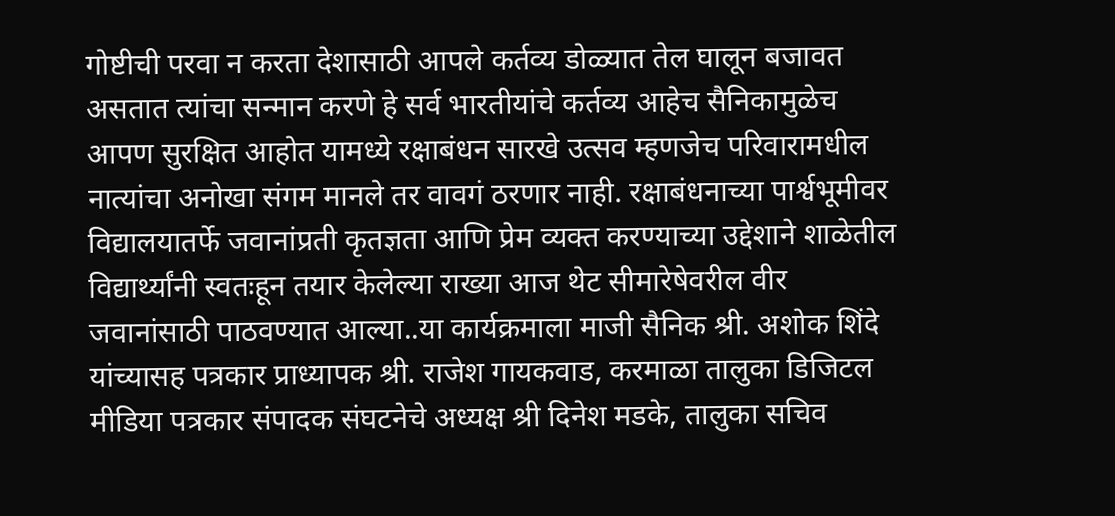गोष्टीची परवा न करता देशासाठी आपले कर्तव्य डोळ्यात तेल घालून बजावत असतात त्यांचा सन्मान करणे हे सर्व भारतीयांचे कर्तव्य आहेच सैनिकामुळेच आपण सुरक्षित आहोत यामध्ये रक्षाबंधन सारखे उत्सव म्हणजेच परिवारामधील नात्यांचा अनोखा संगम मानले तर वावगं ठरणार नाही. रक्षाबंधनाच्या पार्श्वभूमीवर विद्यालयातर्फे जवानांप्रती कृतज्ञता आणि प्रेम व्यक्त करण्याच्या उद्देशाने शाळेतील विद्यार्थ्यांनी स्वतःहून तयार केलेल्या राख्या आज थेट सीमारेषेवरील वीर जवानांसाठी पाठवण्यात आल्या..या कार्यक्रमाला माजी सैनिक श्री. अशोक शिंदे यांच्यासह पत्रकार प्राध्यापक श्री. राजेश गायकवाड, करमाळा तालुका डिजिटल मीडिया पत्रकार संपादक संघटनेचे अध्यक्ष श्री दिनेश मडके, तालुका सचिव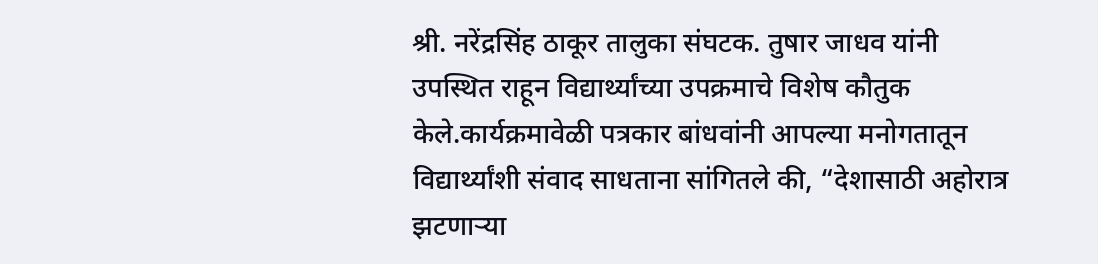श्री. नरेंद्रसिंह ठाकूर तालुका संघटक. तुषार जाधव यांनी उपस्थित राहून विद्यार्थ्यांच्या उपक्रमाचे विशेष कौतुक केले.कार्यक्रमावेळी पत्रकार बांधवांनी आपल्या मनोगतातून विद्यार्थ्यांशी संवाद साधताना सांगितले की, “देशासाठी अहोरात्र झटणाऱ्या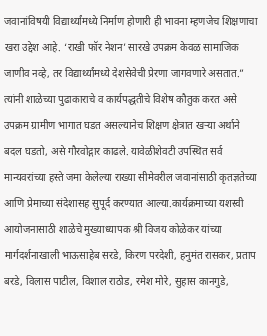जवानांविषयी विद्यार्थ्यांमध्ये निर्माण होणारी ही भावना म्हणजेच शिक्षणाचा खरा उद्देश आहे. ‘राखी फॉर नेशन’ सारखे उपक्रम केवळ सामाजिक जाणीव नव्हे, तर विद्यार्थ्यांमध्ये देशसेवेची प्रेरणा जागवणारे असतात.”
त्यांनी शाळेच्या पुढाकाराचे व कार्यपद्धतीचे विशेष कौतुक करत असे उपक्रम ग्रामीण भागात घडत असल्यानेच शिक्षण क्षेत्रात खऱ्या अर्थाने बदल घडतो, असे गौरवोद्गार काढले. यावेळीशेवटी उपस्थित सर्व मान्यवरांच्या हस्ते जमा केलेल्या राख्या सीमेवरील जवानांसाठी कृतज्ञतेच्या आणि प्रेमाच्या संदेशासह सुपूर्द करण्यात आल्या.कार्यक्रमाच्या यशस्वी आयोजनासाठी शाळेचे मुख्याध्यापक श्री विजय कोळेकर यांच्या मार्गदर्शनाखाली भाऊसाहेब सरडे, किरण परदेशी, हनुमंत रासकर, प्रताप बरडे, विलास पाटील, विशाल राठोड, रमेश मोरे, सुहास कानगुडे,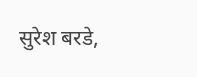सुरेश बरडे,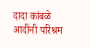दादा कांबळे आदींनी परिश्रम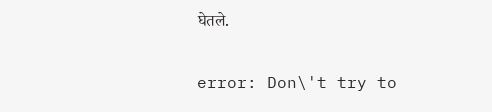घेतले.

error: Don\'t try to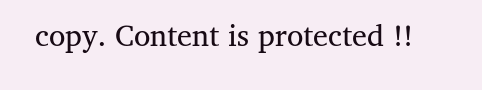copy. Content is protected !!